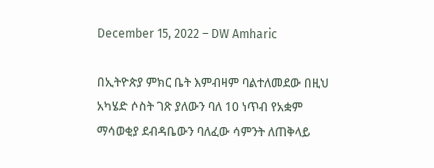December 15, 2022 – DW Amharic

በኢትዮጵያ ምክር ቤት እምብዛም ባልተለመደው በዚህ አካሄድ ሶስት ገጽ ያለውን ባለ 10 ነጥብ የአቋም ማሳወቂያ ደብዳቤውን ባለፈው ሳምንት ለጠቅላይ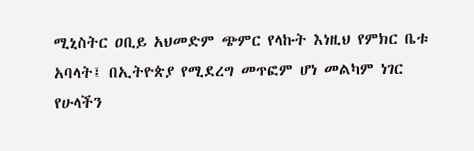ሚኒስትር ዐቢይ አህመድም ጭምር የላኩት እነዚህ የምክር ቤቱ አባላት፤ በኢትዮጵያ የሚደረግ መጥፎም ሆነ መልካም ነገር የሁላችን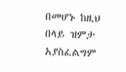በመሆኑ ከዚህ በላይ ዝምታ አያስፈልግም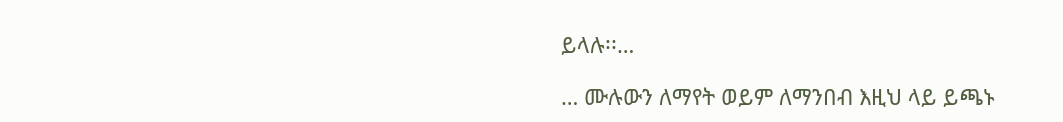ይላሉ፡፡…

… ሙሉውን ለማየት ወይም ለማንበብ እዚህ ላይ ይጫኑ